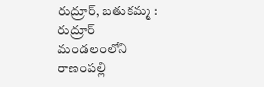రుద్రూర్, బతుకమ్మ :
రుద్రూర్ మండలంలోని రాణంపల్లి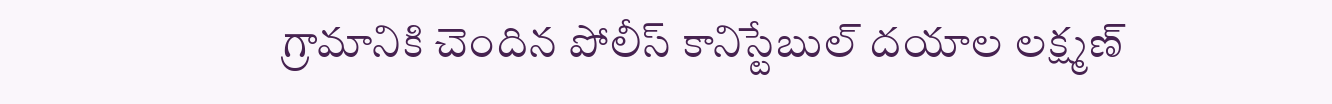గ్రామానికి చెందిన పోలీస్ కానిస్టేబుల్ దయాల లక్ష్మణ్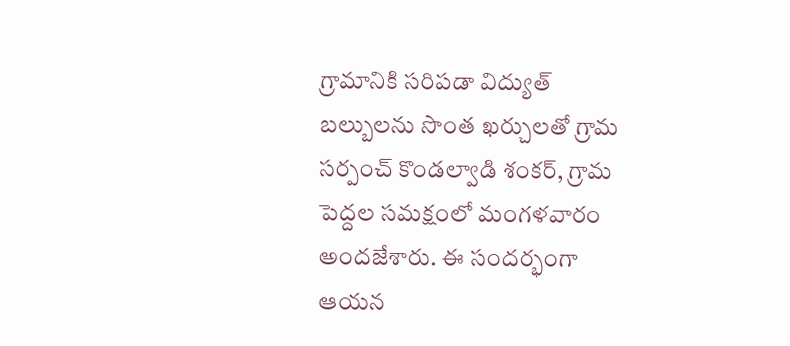గ్రామానికి సరిపడా విద్యుత్ బల్బులను సొంత ఖర్చులతో గ్రామ సర్పంచ్ కొండల్వాడి శంకర్, గ్రామ పెద్దల సమక్షంలో మంగళవారం అందజేశారు. ఈ సందర్భంగా ఆయన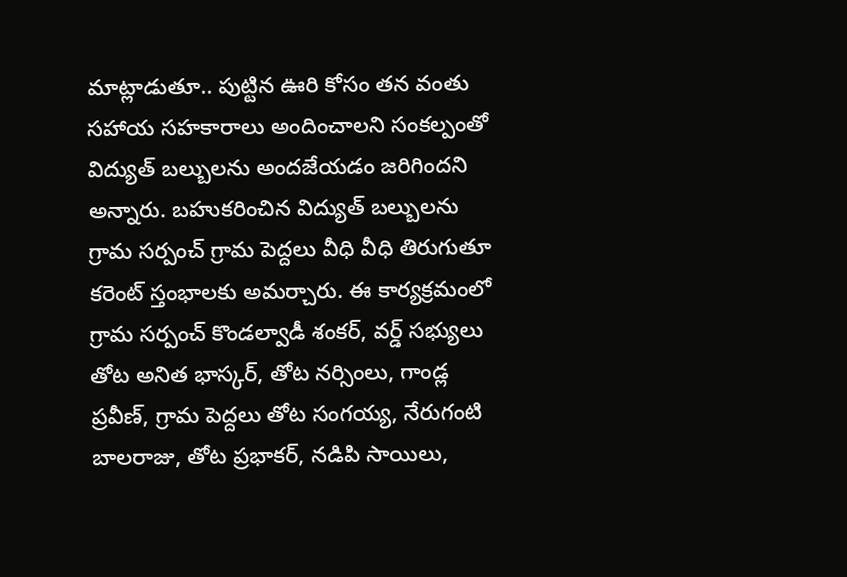మాట్లాడుతూ.. పుట్టిన ఊరి కోసం తన వంతు సహాయ సహకారాలు అందించాలని సంకల్పంతో విద్యుత్ బల్బులను అందజేయడం జరిగిందని అన్నారు. బహుకరించిన విద్యుత్ బల్బులను గ్రామ సర్పంచ్ గ్రామ పెద్దలు వీధి వీధి తిరుగుతూ కరెంట్ స్తంభాలకు అమర్చారు. ఈ కార్యక్రమంలో గ్రామ సర్పంచ్ కొండల్వాడీ శంకర్, వర్డ్ సభ్యులు తోట అనిత భాస్కర్, తోట నర్సింలు, గాండ్ల ప్రవీణ్, గ్రామ పెద్దలు తోట సంగయ్య, నేరుగంటి బాలరాజు, తోట ప్రభాకర్, నడిపి సాయిలు,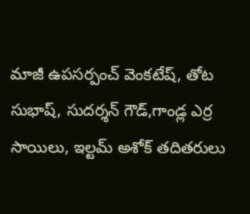మాజీ ఉపసర్పంచ్ వెంకటేష్, తోట సుభాష్, సుదర్శన్ గౌడ్,గాండ్ల ఎర్ర సాయిలు, ఇల్టమ్ అశోక్ తదితరులు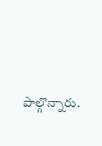పాల్గొన్నారు.